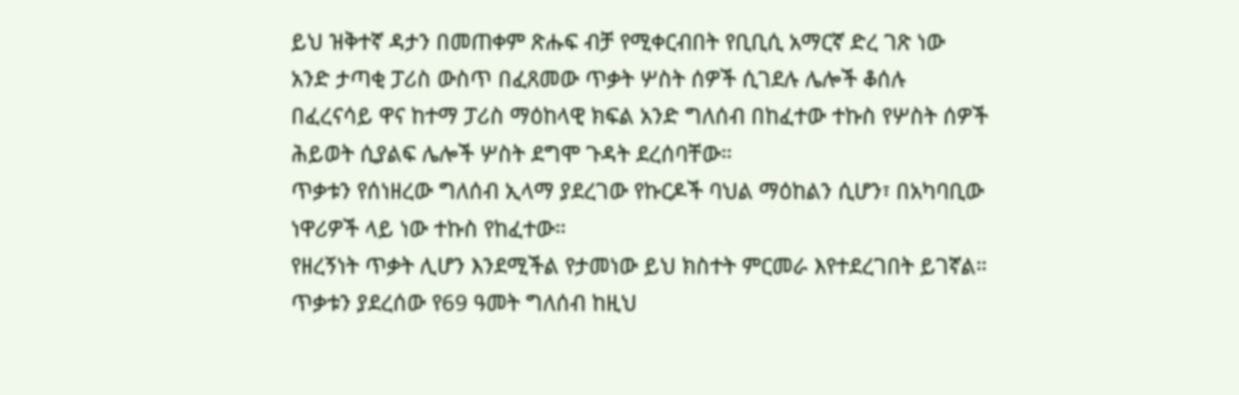ይህ ዝቅተኛ ዳታን በመጠቀም ጽሑፍ ብቻ የሚቀርብበት የቢቢሲ አማርኛ ድረ ገጽ ነው
አንድ ታጣቂ ፓሪስ ውስጥ በፈጸመው ጥቃት ሦስት ሰዎች ሲገደሉ ሌሎች ቆሰሉ
በፈረናሳይ ዋና ከተማ ፓሪስ ማዕከላዊ ክፍል አንድ ግለሰብ በከፈተው ተኩስ የሦስት ሰዎች ሕይወት ሲያልፍ ሌሎች ሦስት ደግሞ ጉዳት ደረሰባቸው።
ጥቃቱን የሰነዘረው ግለሰብ ኢላማ ያደረገው የኩርዶች ባህል ማዕከልን ሲሆን፣ በአካባቢው ነዋሪዎች ላይ ነው ተኩስ የከፈተው።
የዘረኝነት ጥቃት ሊሆን እንደሚችል የታመነው ይህ ክስተት ምርመራ እየተደረገበት ይገኛል።
ጥቃቱን ያደረሰው የ69 ዓመት ግለሰብ ከዚህ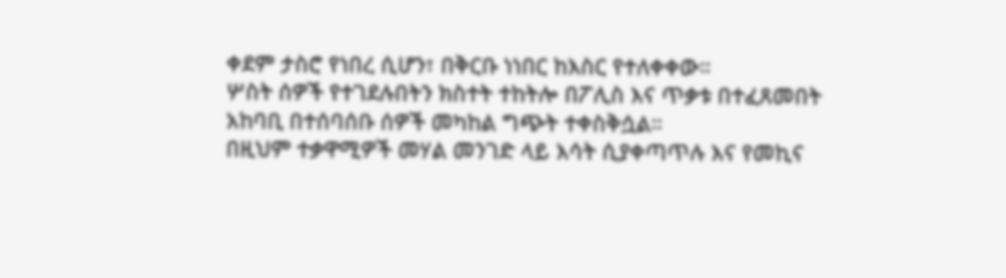ቀደም ታስሮ የነበረ ሲሆን፣ በቅርቡ ነነበር ከእስር የተለቀቀው።
ሦስት ሰዎች የተገደሉበትን ክስተት ተከትሎ በፖሊስ እና ጥቃቱ በተፈጸመበት አከባቢ በተሰባሰቡ ሰዎች መካከል ግጭት ተቀስቅሷል።
በዚህም ተቃዋሚዎች መሃል መንገድ ላይ እሳት ሲያቀጣጥሉ እና የመኪና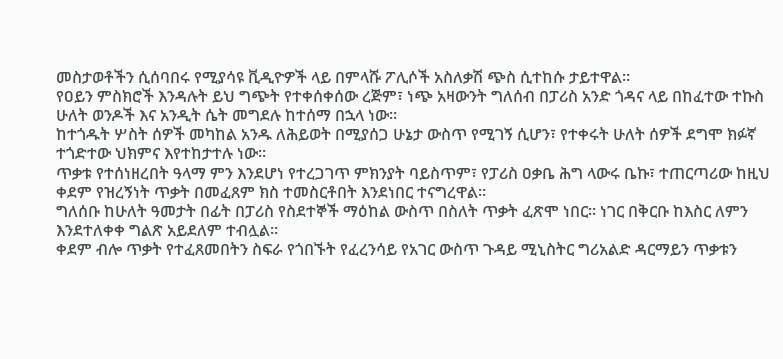መስታወቶችን ሲሰባበሩ የሚያሳዩ ቪዲዮዎች ላይ በምላሹ ፖሊሶች አስለቃሽ ጭስ ሲተከሱ ታይተዋል።
የዐይን ምስክሮች እንዳሉት ይህ ግጭት የተቀሰቀሰው ረጅም፣ ነጭ አዛውንት ግለሰብ በፓሪስ አንድ ጎዳና ላይ በከፈተው ተኩስ ሁለት ወንዶች እና አንዲት ሴት መግደሉ ከተሰማ በኋላ ነው።
ከተጎዱት ሦስት ሰዎች መካከል አንዱ ለሕይወት በሚያሰጋ ሁኔታ ውስጥ የሚገኝ ሲሆን፣ የተቀሩት ሁለት ሰዎች ደግሞ ክፉኛ ተጎድተው ህክምና እየተከታተሉ ነው።
ጥቃቱ የተሰነዘረበት ዓላማ ምን እንደሆነ የተረጋገጥ ምክንያት ባይስጥም፣ የፓሪስ ዐቃቤ ሕግ ላውሩ ቤኩ፣ ተጠርጣሪው ከዚህ ቀደም የዝረኝነት ጥቃት በመፈጸም ክስ ተመስርቶበት እንደነበር ተናግረዋል።
ግለሰቡ ከሁለት ዓመታት በፊት በፓሪስ የስደተኞች ማዕከል ውስጥ በስለት ጥቃት ፈጽሞ ነበር። ነገር በቅርቡ ከእስር ለምን እንደተለቀቀ ግልጽ አይደለም ተብሏል።
ቀደም ብሎ ጥቃት የተፈጸመበትን ስፍራ የጎበኙት የፈረንሳይ የአገር ውስጥ ጉዳይ ሚኒስትር ግሪአልድ ዳርማይን ጥቃቱን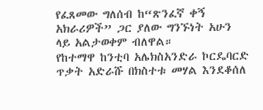የፈጸመው ግለሰብ ከ“ጽንፈኛ ቀኝ አክራሪዎች” ጋር ያለው ግንኙነት አሁን ላይ አልታወቀም ብለዋል።
የከተማዋ ከንቲባ አሌክስአንድራ ኮርዴባርድ ጥቃት አድራሹ በክስተቱ መሃል እንደቆሰለ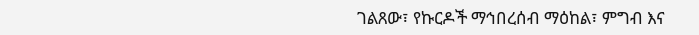ገልጸው፣ የኩርዶች ማኅበረሰብ ማዕከል፣ ምግብ እና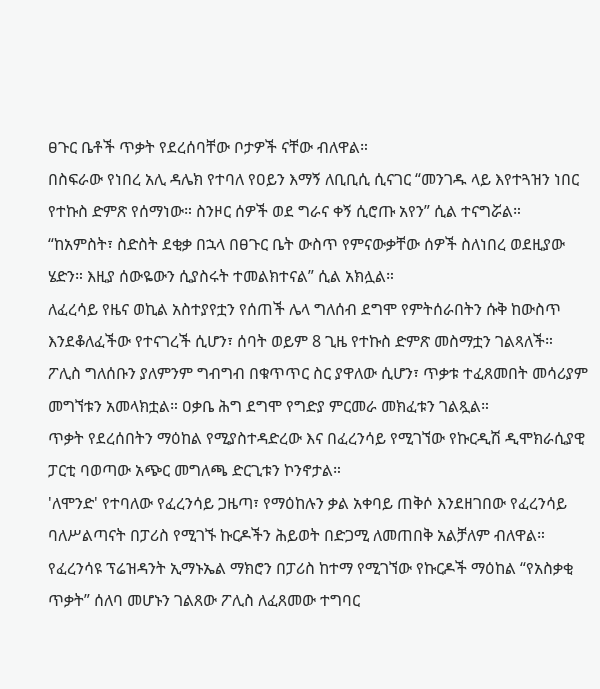ፀጉር ቤቶች ጥቃት የደረሰባቸው ቦታዎች ናቸው ብለዋል።
በስፍራው የነበረ አሊ ዳሌክ የተባለ የዐይን እማኝ ለቢቢሲ ሲናገር “መንገዱ ላይ እየተጓዝን ነበር የተኩስ ድምጽ የሰማነው። ስንዞር ሰዎች ወደ ግራና ቀኝ ሲሮጡ አየን” ሲል ተናግሯል።
“ከአምስት፣ ስድስት ደቂቃ በኋላ በፀጉር ቤት ውስጥ የምናውቃቸው ሰዎች ስለነበረ ወደዚያው ሄድን። እዚያ ሰውዬውን ሲያስሩት ተመልክተናል” ሲል አክሏል።
ለፈረሳይ የዜና ወኪል አስተያየቷን የሰጠች ሌላ ግለሰብ ደግሞ የምትሰራበትን ሱቅ ከውስጥ እንደቆለፈችው የተናገረች ሲሆን፣ ሰባት ወይም 8 ጊዜ የተኩስ ድምጽ መስማቷን ገልጻለች።
ፖሊስ ግለሰቡን ያለምንም ግብግብ በቁጥጥር ስር ያዋለው ሲሆን፣ ጥቃቱ ተፈጸመበት መሳሪያም መግኘቱን አመላክቷል። ዐቃቤ ሕግ ደግሞ የግድያ ምርመራ መክፈቱን ገልጿል።
ጥቃት የደረሰበትን ማዕከል የሚያስተዳድረው እና በፈረንሳይ የሚገኘው የኩርዲሽ ዲሞክራሲያዊ ፓርቲ ባወጣው አጭር መግለጫ ድርጊቱን ኮንኖታል።
'ለሞንድ' የተባለው የፈረንሳይ ጋዜጣ፣ የማዕከሉን ቃል አቀባይ ጠቅሶ እንደዘገበው የፈረንሳይ ባለሥልጣናት በፓሪስ የሚገኙ ኩርዶችን ሕይወት በድጋሚ ለመጠበቅ አልቻለም ብለዋል።
የፈረንሳዩ ፕሬዝዳንት ኢማኑኤል ማክሮን በፓሪስ ከተማ የሚገኘው የኩርዶች ማዕከል “የአስቃቂ ጥቃት” ሰለባ መሆኑን ገልጸው ፖሊስ ለፈጸመው ተግባር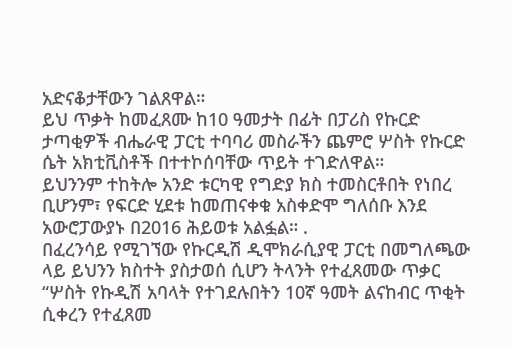አድናቆታቸውን ገልጸዋል።
ይህ ጥቃት ከመፈጸሙ ከ10 ዓመታት በፊት በፓሪስ የኩርድ ታጣቂዎች ብሔራዊ ፓርቲ ተባባሪ መስራችን ጨምሮ ሦስት የኩርድ ሴት አክቲቪስቶች በተተኮሰባቸው ጥይት ተገድለዋል።
ይህንንም ተከትሎ አንድ ቱርካዊ የግድያ ክስ ተመስርቶበት የነበረ ቢሆንም፣ የፍርድ ሂደቱ ከመጠናቀቁ አስቀድሞ ግለሰቡ እንደ አውሮፓውያኑ በ2016 ሕይወቱ አልፏል። .
በፈረንሳይ የሚገኘው የኩርዲሽ ዲሞክራሲያዊ ፓርቲ በመግለጫው ላይ ይህንን ክስተት ያስታወሰ ሲሆን ትላንት የተፈጸመው ጥቃር “ሦስት የኩዲሽ አባላት የተገደሉበትን 10ኛ ዓመት ልናከብር ጥቂት ሲቀረን የተፈጸመ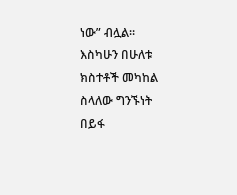ነው” ብሏል።
እስካሁን በሁለቱ ክስተቶች መካከል ስላለው ግንኙነት በይፋ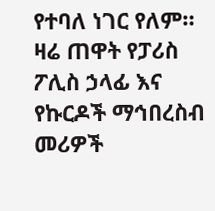የተባለ ነገር የለም።
ዛሬ ጠዋት የፓሪስ ፖሊስ ኃላፊ እና የኩርዶች ማኅበረስብ መሪዎች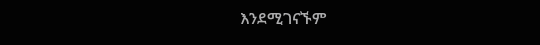እንደሚገናኙም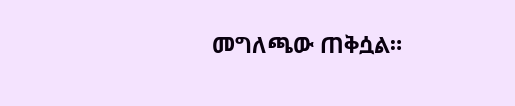መግለጫው ጠቅሷል።